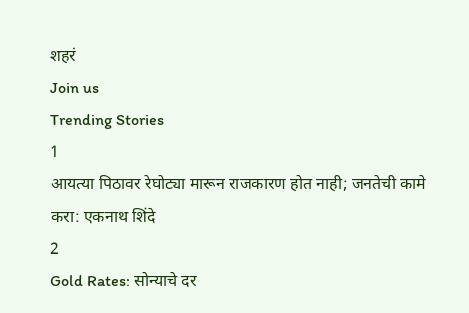शहरं
Join us
Trending Stories
1
आयत्या पिठावर रेघोट्या मारून राजकारण होत नाही; जनतेची कामे करा: एकनाथ शिंदे
2
Gold Rates: सोन्याचे दर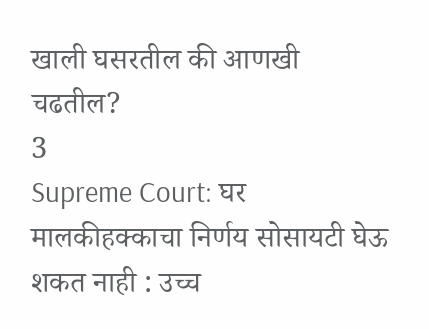खाली घसरतील की आणखी चढतील?
3
Supreme Court: घर मालकीहक्काचा निर्णय सोसायटी घेऊ शकत नाही : उच्च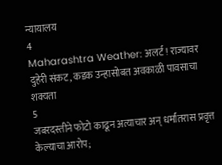न्यायालय
4
Maharashtra Weather: अलर्ट! राज्यावर दुहेरी संकट, कडक उन्हासोबत अवकाळी पावसाचा शक्यता
5
जबरदस्तीने फोटो काढून अत्याचार अन् धर्मांतरास प्रवृत्त केल्याचा आरोप;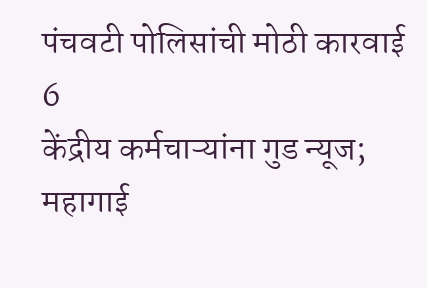पंचवटी पोलिसांची मोठी कारवाई
6
केंद्रीय कर्मचाऱ्यांना गुड न्यूज; महागाई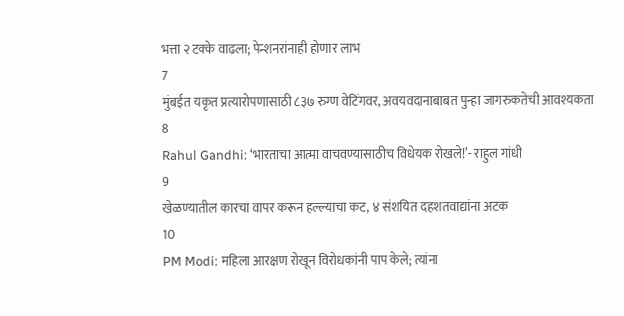भत्ता २ टक्के वाढला; पेन्शनरांनाही होणार लाभ
7
मुंबईत यकृत प्रत्यारोपणासाठी ८३७ रुग्ण वेटिंगवर, अवयवदानाबाबत पुन्हा जागरुकतेची आवश्यकता
8
Rahul Gandhi: ‘भारताचा आत्मा वाचवण्यासाठीच विधेयक रोखले!’- राहुल गांधी
9
खेळण्यातील कारचा वापर करून हल्ल्याचा कट, ४ संशयित दहशतवाद्यांना अटक
10
PM Modi: महिला आरक्षण रोखून विरोधकांनी पाप केले; त्यांना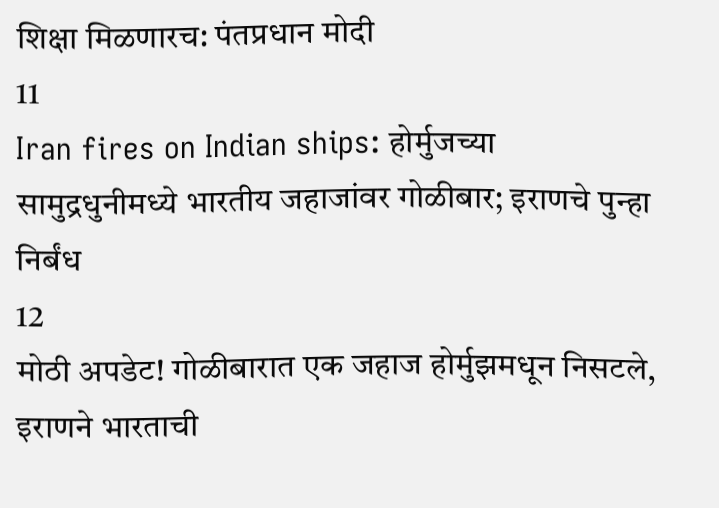शिक्षा मिळणारच: पंतप्रधान मोदी
11
Iran fires on Indian ships: होर्मुजच्या सामुद्रधुनीमध्ये भारतीय जहाजांवर गोळीबार; इराणचे पुन्हा निर्बंध
12
मोठी अपडेट! गोळीबारात एक जहाज होर्मुझमधून निसटले, इराणने भारताची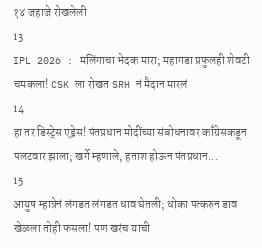१४ जहाजे रोखलेली
13
IPL 2026 : मलिंगाचा भेदक मारा; महागडा प्रफुलही शेवटी चमकला! CSK ला रोखत SRH नं मैदान मारलं
14
हा तर डिस्ट्रेस एड्रेस! पंतप्रधान मोदींच्या संबोधनावर काँग्रेसकडून पलटवार झाला; खर्गे म्हणाले, हताश होऊन पंतप्रधान...
15
आयुष म्हात्रेनं लंगडत लंगडत धाव घेतली; धोका पत्करुन डाव खेळला तोही फसला! पण खरंच याची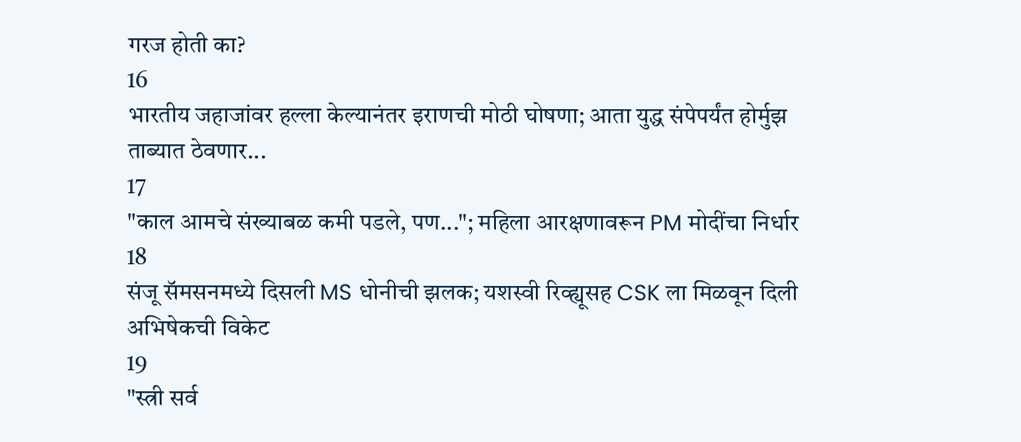गरज होती का?
16
भारतीय जहाजांवर हल्ला केल्यानंतर इराणची मोठी घोषणा; आता युद्ध संपेपर्यंत होर्मुझ ताब्यात ठेवणार...
17
"काल आमचे संख्याबळ कमी पडले, पण..."; महिला आरक्षणावरून PM मोदींचा निर्धार
18
संजू सॅमसनमध्ये दिसली MS धोनीची झलक; यशस्वी रिव्ह्यूसह CSK ला मिळवून दिली अभिषेकची विकेट
19
"स्त्री सर्व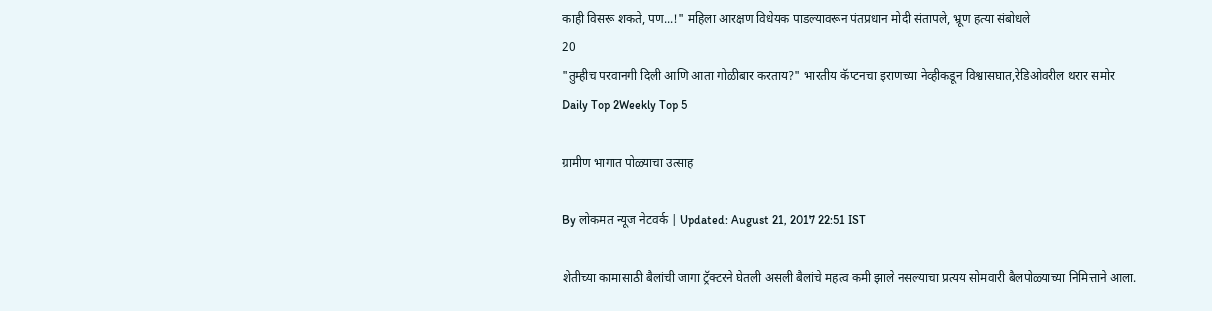काही विसरू शकते, पण...!" महिला आरक्षण विधेयक पाडल्यावरून पंतप्रधान मोदी संतापले, भ्रूण हत्या संबोधले
20
"तुम्हीच परवानगी दिली आणि आता गोळीबार करताय?" भारतीय कॅप्टनचा इराणच्या नेव्हीकडून विश्वासघात,रेडिओवरील थरार समोर
Daily Top 2Weekly Top 5

ग्रामीण भागात पोळ्याचा उत्साह

By लोकमत न्यूज नेटवर्क | Updated: August 21, 2017 22:51 IST

शेतीच्या कामासाठी बैलांची जागा ट्रॅक्टरने घेतली असली बैलांचे महत्व कमी झाले नसल्याचा प्रत्यय सोमवारी बैलपोळ्याच्या निमित्ताने आला.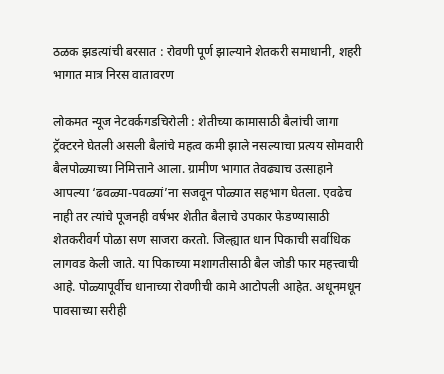ठळक झडत्यांची बरसात : रोवणी पूर्ण झाल्याने शेतकरी समाधानी, शहरी भागात मात्र निरस वातावरण

लोकमत न्यूज नेटवर्कगडचिरोली : शेतीच्या कामासाठी बैलांची जागा ट्रॅक्टरने घेतली असली बैलांचे महत्व कमी झाले नसल्याचा प्रत्यय सोमवारी बैलपोळ्याच्या निमित्ताने आला. ग्रामीण भागात तेवढ्याच उत्साहाने आपल्या ‘ढवळ्या-पवळ्यां’ना सजवून पोळ्यात सहभाग घेतला. एवढेच नाही तर त्यांचे पूजनही वर्षभर शेतीत बैलाचे उपकार फेडण्यासाठी शेतकरीवर्ग पोळा सण साजरा करतो. जिल्ह्यात धान पिकाची सर्वाधिक लागवड केली जाते. या पिकाच्या मशागतीसाठी बैल जोडी फार महत्त्वाची आहे. पोळ्यापूर्वीच धानाच्या रोवणीची कामे आटोपली आहेत. अधूनमधून पावसाच्या सरीही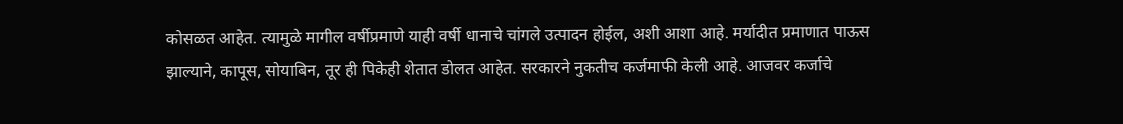कोसळत आहेत. त्यामुळे मागील वर्षीप्रमाणे याही वर्षी धानाचे चांगले उत्पादन होईल, अशी आशा आहे. मर्यादीत प्रमाणात पाऊस झाल्याने, कापूस, सोयाबिन, तूर ही पिकेही शेतात डोलत आहेत. सरकारने नुकतीच कर्जमाफी केली आहे. आजवर कर्जाचे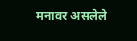मनावर असलेले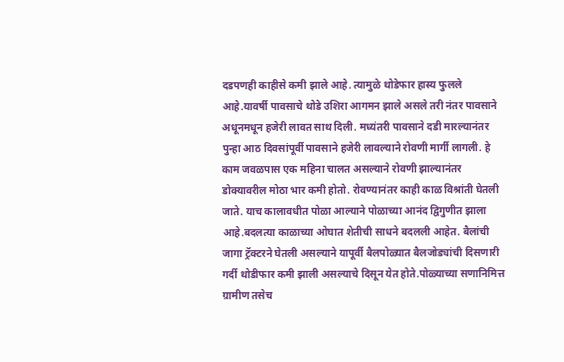दडपणही काहीसे कमी झाले आहे. त्यामुळे थोडेफार हास्य फुलले आहे.यावर्षी पावसाचे थोडे उशिरा आगमन झाले असले तरी नंतर पावसाने अधूनमधून हजेरी लावत साथ दिली. मध्यंतरी पावसाने दडी मारल्यानंतर पुन्हा आठ दिवसांपूर्वी पावसाने हजेरी लावल्याने रोवणी मार्गी लागली. हे काम जवळपास एक महिना चालत असल्याने रोवणी झाल्यानंतर डोक्यावरील मोठा भार कमी होतो. रोवण्यानंतर काही काळ विश्रांती घेतली जाते. याच कालावधीत पोळा आल्याने पोळाच्या आनंद द्विगुणीत झाला आहे.बदलत्या काळाच्या ओघात शेतीची साधने बदलली आहेत. बैलांची जागा ट्रॅक्टरने घेतली असल्याने यापूर्वी बैलपोळ्यात बैलजोड्यांची दिसणारी गर्दी थोडीफार कमी झाली असल्याचे दिसून येत होते.पोळ्याच्या सणानिमित्त ग्रामीण तसेच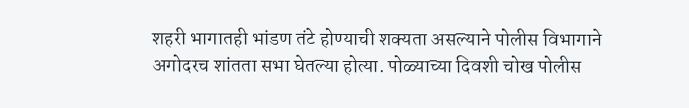शहरी भागातही भांडण तंटे होण्याची शक्यता असल्याने पोलीस विभागाने अगोदरच शांतता सभा घेतल्या होत्या. पोळ्याच्या दिवशी चोख पोलीस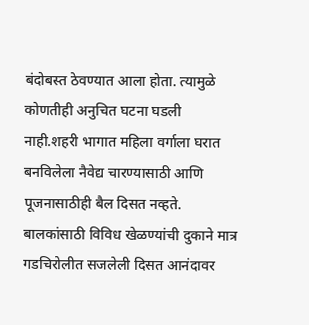बंदोबस्त ठेवण्यात आला होता. त्यामुळे कोणतीही अनुचित घटना घडली नाही.शहरी भागात महिला वर्गाला घरात बनविलेला नैवेद्य चारण्यासाठी आणि पूजनासाठीही बैल दिसत नव्हते. बालकांसाठी विविध खेळण्यांची दुकाने मात्र गडचिरोलीत सजलेली दिसत आनंदावर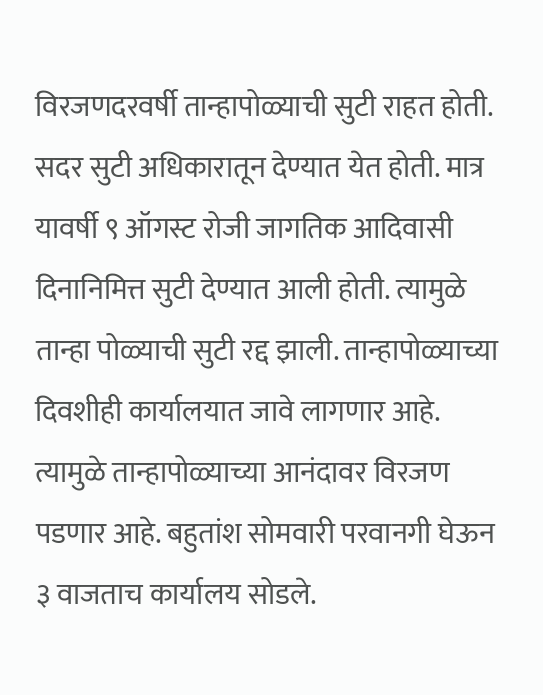विरजणदरवर्षी तान्हापोळ्याची सुटी राहत होती. सदर सुटी अधिकारातून देण्यात येत होती. मात्र यावर्षी ९ ऑगस्ट रोजी जागतिक आदिवासी दिनानिमित्त सुटी देण्यात आली होती. त्यामुळे तान्हा पोळ्याची सुटी रद्द झाली. तान्हापोळ्याच्या दिवशीही कार्यालयात जावे लागणार आहे. त्यामुळे तान्हापोळ्याच्या आनंदावर विरजण पडणार आहे. बहुतांश सोमवारी परवानगी घेऊन ३ वाजताच कार्यालय सोडले.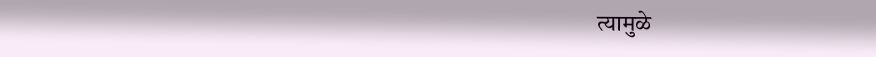त्यामुळे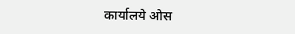कार्यालये ओस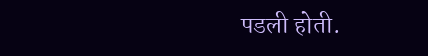पडली होती.